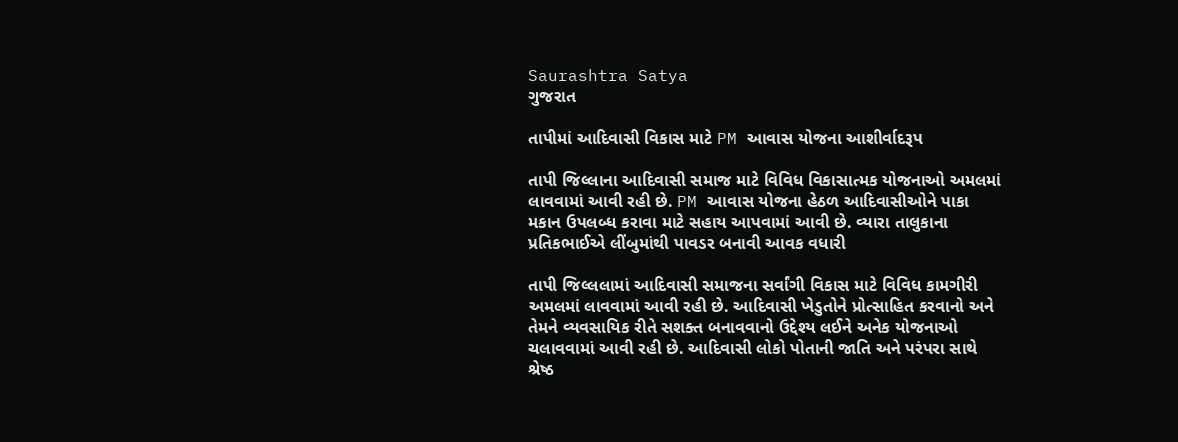Saurashtra Satya
ગુજરાત

તાપીમાં આદિવાસી વિકાસ માટે PM આવાસ યોજના આશીર્વાદરૂપ

તાપી જિલ્લાના આદિવાસી સમાજ માટે વિવિધ વિકાસાત્મક યોજનાઓ અમલમાં લાવવામાં આવી રહી છે. PM આવાસ યોજના હેઠળ આદિવાસીઓને પાકા મકાન ઉપલબ્ધ કરાવા માટે સહાય આપવામાં આવી છે. વ્યારા તાલુકાના પ્રતિકભાઈએ લીંબુમાંથી પાવડર બનાવી આવક વધારી

તાપી જિલ્લલામાં આદિવાસી સમાજના સર્વાંગી વિકાસ માટે વિવિધ કામગીરી અમલમાં લાવવામાં આવી રહી છે. આદિવાસી ખેડુતોને પ્રોત્સાહિત કરવાનો અને તેમને વ્યવસાયિક રીતે સશક્ત બનાવવાનો ઉદ્દેશ્ય લઈને અનેક યોજનાઓ ચલાવવામાં આવી રહી છે. આદિવાસી લોકો પોતાની જાતિ અને પરંપરા સાથે શ્રેષ્ઠ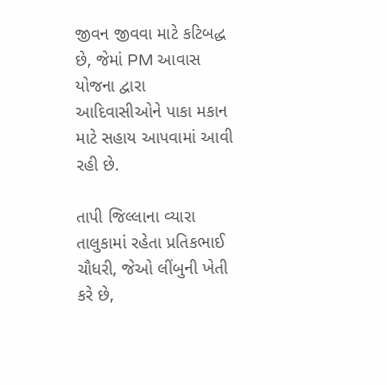જીવન જીવવા માટે કટિબદ્ધ છે, જેમાં PM આવાસ યોજના દ્વારા આદિવાસીઓને પાકા મકાન માટે સહાય આપવામાં આવી રહી છે.

તાપી જિલ્લાના વ્યારા તાલુકામાં રહેતા પ્રતિકભાઈ ચૌધરી, જેઓ લીંબુની ખેતી કરે છે,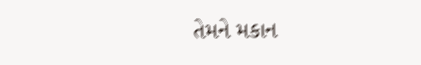તેમને મકાન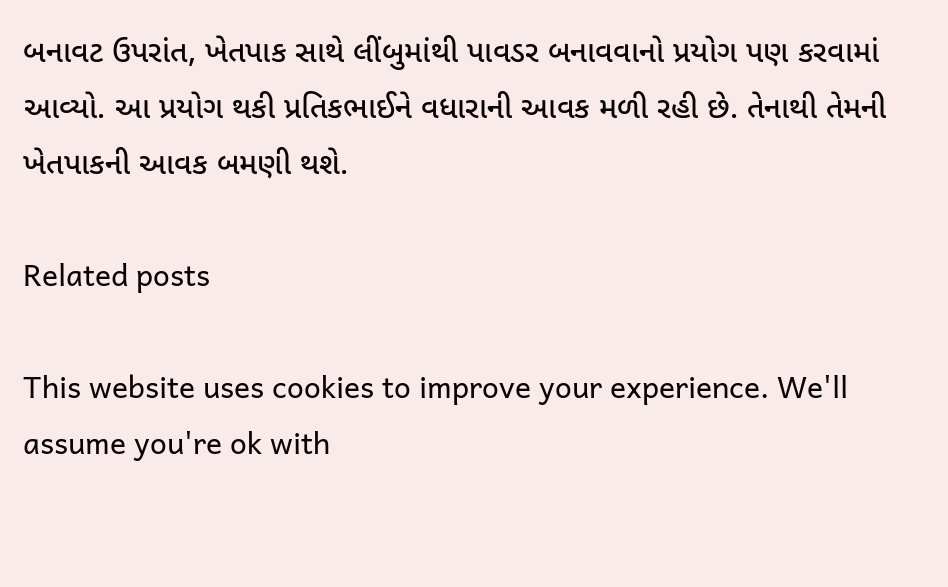બનાવટ ઉપરાંત, ખેતપાક સાથે લીંબુમાંથી પાવડર બનાવવાનો પ્રયોગ પણ કરવામાં આવ્યો. આ પ્રયોગ થકી પ્રતિકભાઈને વધારાની આવક મળી રહી છે. તેનાથી તેમની ખેતપાકની આવક બમણી થશે.

Related posts

This website uses cookies to improve your experience. We'll assume you're ok with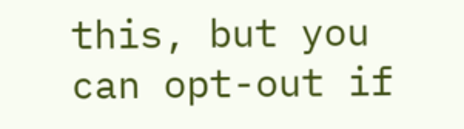this, but you can opt-out if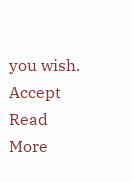you wish. Accept Read More